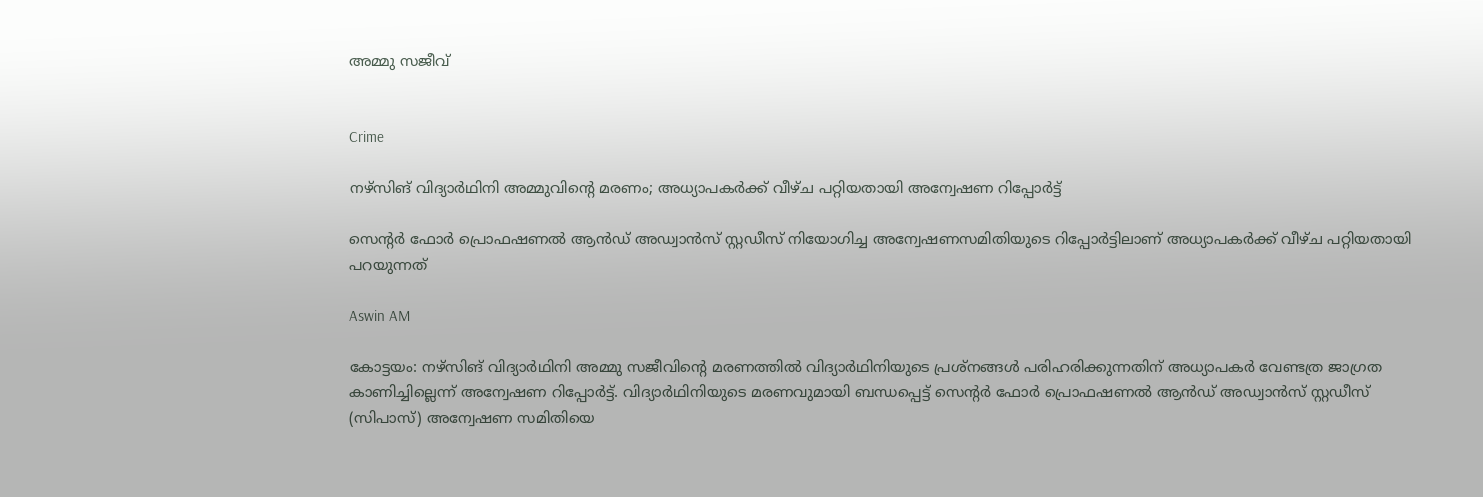അമ്മു സജീവ്


Crime

നഴ്സിങ് വിദ‍്യാർഥിനി അമ്മുവിന്‍റെ മരണം; അധ‍്യാപകർക്ക് വീഴ്ച പറ്റിയതായി അന്വേഷണ റിപ്പോർട്ട്

സെന്‍റർ ഫോർ പ്രൊഫഷണൽ ആൻഡ് അഡ്വാൻസ് സ്റ്റഡീസ് നിയോഗിച്ച അന്വേഷണസമിതിയുടെ റിപ്പോർട്ടിലാണ് അധ‍്യാപകർക്ക് വീഴ്ച പറ്റിയതായി പറയുന്നത്

Aswin AM

കോട്ടയം: നഴ്സിങ് വിദ‍്യാർഥിനി അമ്മു സജീവിന്‍റെ മരണത്തിൽ വിദ‍്യാർഥിനിയുടെ പ്രശ്നങ്ങൾ പരിഹരിക്കുന്നതിന് അധ‍്യാപകർ വേണ്ടത്ര ജാഗ്രത കാണിച്ചില്ലെന്ന് അന്വേഷണ റിപ്പോർട്ട്. വിദ‍്യാർഥിനിയുടെ മരണവുമായി ബന്ധപ്പെട്ട് സെന്‍റർ ഫോർ പ്രൊഫഷണൽ ആൻഡ് അഡ്വാൻസ് സ്റ്റഡീസ് (സിപാസ്) അന്വേഷണ സമിതിയെ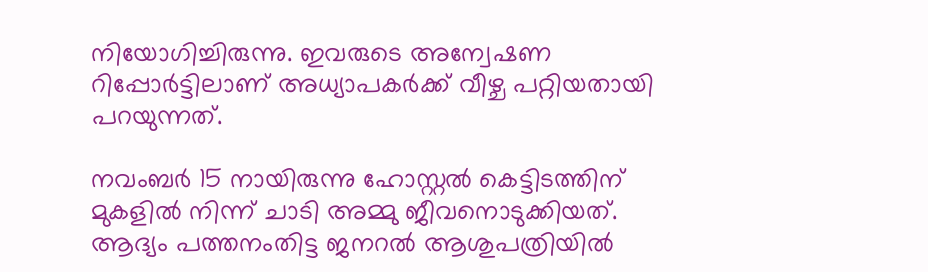നിയോഗിച്ചിരുന്നു. ഇവരുടെ അന്വേഷണ റിപ്പോർട്ടിലാണ്‌ അധ‍്യാപകർക്ക് വീഴ്ച പറ്റിയതായി പറയുന്നത്.

നവംബർ 15 നായിരുന്നു ഹോസ്റ്റൽ കെട്ടിടത്തിന് മുകളിൽ നിന്ന് ചാടി അമ്മു ജീവനൊടുക്കിയത്. ആദ‍്യം പത്തനംതിട്ട ജനറൽ ആശുപത്രിയിൽ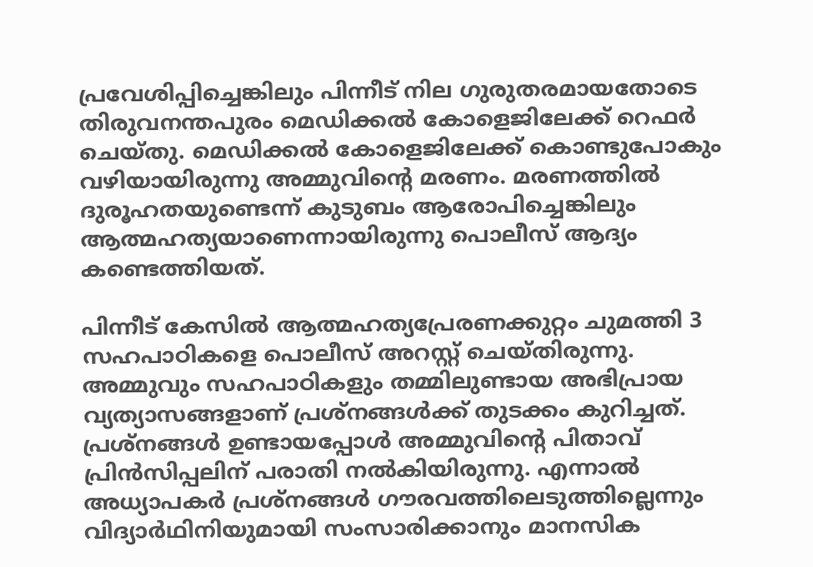പ്രവേശിപ്പിച്ചെങ്കിലും പിന്നീട് നില ഗുരുതരമായതോടെ തിരുവനന്തപുരം മെഡിക്കൽ കോളെജിലേക്ക് റെഫർ ചെയ്തു. മെഡിക്കൽ കോളെജിലേക്ക് കൊണ്ടുപോകും വഴിയായിരുന്നു അമ്മുവിന്‍റെ മരണം. മരണത്തിൽ ദുരൂഹതയുണ്ടെന്ന് കുടുബം ആരോപിച്ചെങ്കിലും ആത്മഹത‍്യയാണെന്നായിരുന്നു പൊലീസ് ആദ‍്യം കണ്ടെത്തിയത്.

പിന്നീട് കേസിൽ ആത്മഹത‍്യപ്രേരണക്കുറ്റം ചുമത്തി 3 സഹപാഠികളെ പൊലീസ് അറസ്റ്റ് ചെയ്തിരുന്നു. അമ്മുവും സഹപാഠികളും തമ്മിലുണ്ടായ അഭിപ്രായ വ‍്യത‍്യാസങ്ങളാണ് പ്രശ്നങ്ങൾക്ക് തുടക്കം കുറിച്ചത്. പ്രശ്നങ്ങൾ ഉണ്ടായപ്പോൾ അമ്മുവിന്‍റെ പിതാവ് പ്രിൻസിപ്പലിന് പരാതി നൽകിയിരുന്നു. എന്നാൽ അധ‍്യാപകർ പ്രശ്നങ്ങൾ ഗൗരവത്തിലെടുത്തില്ലെന്നും വിദ‍്യാർഥിനിയുമായി സംസാരിക്കാനും മാനസിക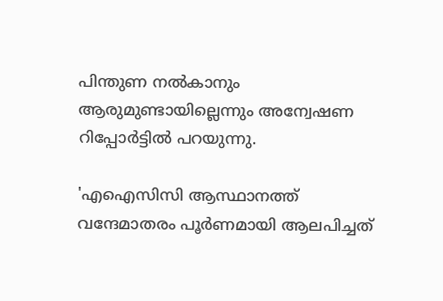പിന്തുണ നൽകാനും ആരുമുണ്ടായില്ലെന്നും അന്വേഷണ റിപ്പോർട്ടിൽ‌ പറ‍യുന്നു.

'എഐസിസി ആസ്ഥാനത്ത് വന്ദേമാതരം പൂർണമായി ആലപിച്ചത്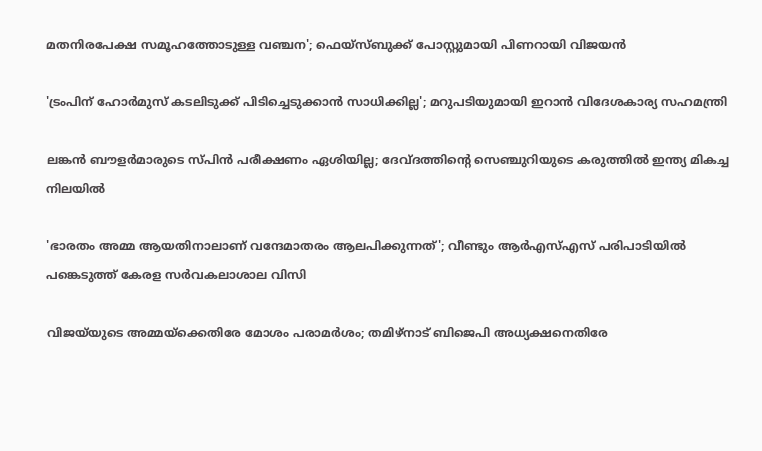മതനിരപേക്ഷ സമൂഹത്തോടുള്ള വഞ്ചന'; ഫെയ്സ്ബുക്ക് പോസ്റ്റുമായി പിണറായി വിജയൻ

'ട്രംപിന് ഹോർമുസ് കടലിടുക്ക് പിടിച്ചെടുക്കാൻ സാധിക്കില്ല'; മറുപടിയുമായി ഇറാൻ വിദേശകാര‍്യ സഹമന്ത്രി

ലങ്കൻ ബൗളർമാരുടെ സ്പിൻ പരീക്ഷണം ഏശിയില്ല; ദേവ്ദത്തിന്‍റെ സെഞ്ചുറിയുടെ കരുത്തിൽ ഇന്ത‍്യ മികച്ച നിലയിൽ

'ഭാരതം അമ്മ ആയതിനാലാണ് വന്ദേമാതരം ആലപിക്കുന്നത്'; വീണ്ടും ആർഎസ്എസ് പരിപാടിയിൽ പങ്കെടുത്ത് കേരള സർവകലാശാല വിസി

വിജ‌യ്‌യുടെ അമ്മയ്ക്കെതിരേ മോശം പരാമർശം; തമിഴ്നാട് ബിജെപി അധ‍്യക്ഷനെതിരേ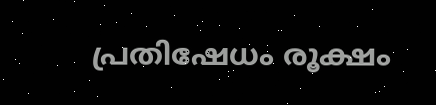പ്രതിഷേധം രൂക്ഷം